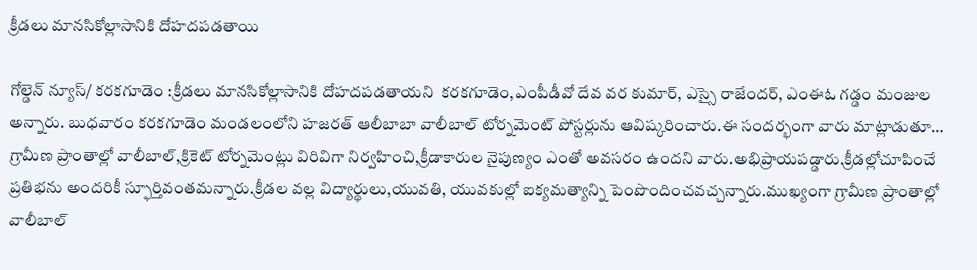క్రీడలు మానసికోల్లాసానికి దోహదపడతాయి

గోల్డెన్ న్యూస్/ కరకగూడెం :క్రీడలు మానసికోల్లాసానికి దోహదపడతాయని  కరకగూడెం,ఎంపీడీవో దేవ వర కుమార్, ఎస్సై రాజేందర్, ఎంఈఓ గడ్డం మంజుల అన్నారు. బుధవారం కరకగూడెం మండలంలోని హజరత్ ఆలీబాబా వాలీబాల్ టోర్నమెంట్ పోస్టర్లును ఆవిష్కరించారు.ఈ సందర్భంగా వారు మాట్లాడుతూ… గ్రామీణ ప్రాంతాల్లో వాలీబాల్,క్రికెట్ టోర్నమెంట్లు విరివిగా నిర్వహించి,క్రీడాకారుల నైపుణ్యం ఎంతో అవసరం ఉందని వారు.అభిప్రాయపడ్డారు.క్రీడల్లోచూపించే ప్రతిభను అందరికీ స్ఫూర్తివంతమన్నారు.క్రీడల వల్ల విద్యార్థులు,యువతి, యువకుల్లో ఐక్యమత్యాన్ని పెంపొందించవచ్చన్నారు.ముఖ్యంగా గ్రామీణ ప్రాంతాల్లో వాలీబాల్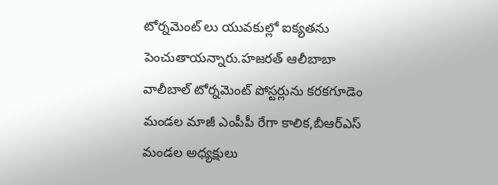టోర్నమెంట్ లు యువకుల్లో ఐక్యతను పెంచుతాయన్నారు.హజరత్ ఆలీబాబా వాలీబాల్ టోర్నమెంట్ పోస్టర్లును కరకగూడెం మండల మాజీ ఎంపీపీ రేగా కాలిక,బీఆర్ఎస్ మండల అధ్యక్షులు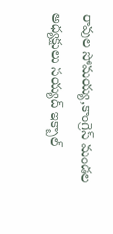రావుల సోమయ్య,కాంగ్రెస్ మండల అధ్యక్షులు సయ్యద్ ఇక్బాల్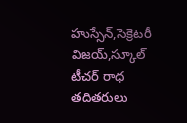హుస్సేన్,సెక్రెటరీ విజయ్,స్కూల్ టీచర్ రాధ తదితరులు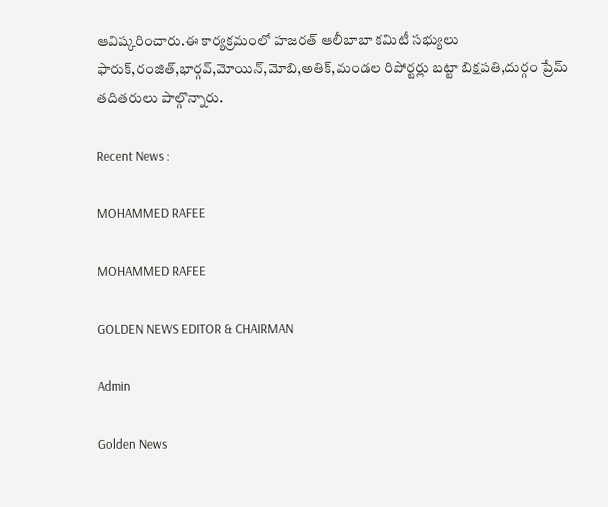ఆవిష్కరించారు.ఈ కార్యక్రమంలో హజరత్ ఆలీబాబా కమిటీ సభ్యులు ఫారుక్,రంజిత్‌,భార్గవ్,మోయిన్,మోబి,అతిక్,మండల రిపోర్టర్లు బట్టా బిక్షపతి,దుర్గం ప్రేమ్ తదితరులు పాల్గొన్నారు.

Recent News :

MOHAMMED RAFEE

MOHAMMED RAFEE

GOLDEN NEWS EDITOR & CHAIRMAN

Admin

Golden News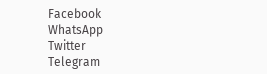Facebook
WhatsApp
Twitter
Telegram